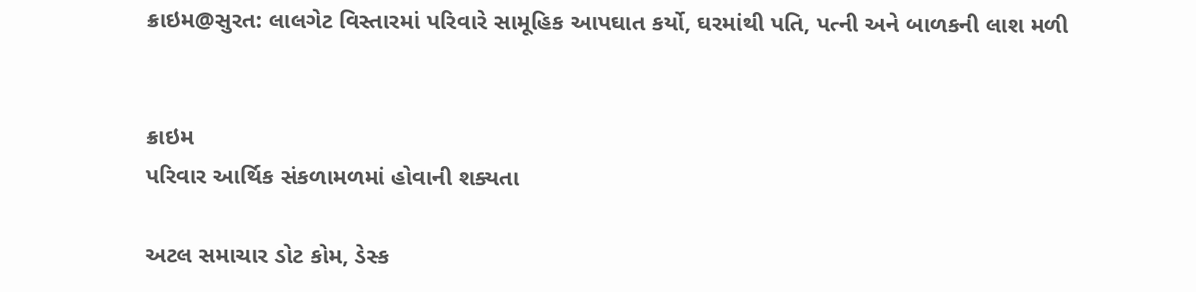ક્રાઇમ@સુરત: લાલગેટ વિસ્તારમાં પરિવારે સામૂહિક આપઘાત કર્યો, ઘરમાંથી પતિ, પત્ની અને બાળકની લાશ મળી


ક્રાઇમ
પરિવાર આર્થિક સંકળામળમાં હોવાની શક્યતા

અટલ સમાચાર ડોટ કોમ, ડેસ્ક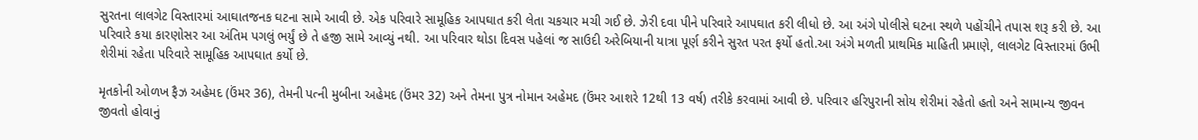સુરતના લાલગેટ વિસ્તારમાં આઘાતજનક ઘટના સામે આવી છે. એક પરિવારે સામૂહિક આપઘાત કરી લેતા ચકચાર મચી ગઈ છે. ઝેરી દવા પીને પરિવારે આપઘાત કરી લીધો છે. આ અંગે પોલીસે ઘટના સ્થળે પહોંચીને તપાસ શરૂ કરી છે. આ પરિવારે કયા કારણોસર આ અંતિમ પગલું ભર્યું છે તે હજી સામે આવ્યું નથી. આ પરિવાર થોડા દિવસ પહેલાં જ સાઉદી અરેબિયાની યાત્રા પૂર્ણ કરીને સુરત પરત ફર્યો હતો.આ અંગે મળતી પ્રાથમિક માહિતી પ્રમાણે, લાલગેટ વિસ્તારમાં ઉભી શેરીમાં રહેતા પરિવારે સામૂહિક આપઘાત કર્યો છે.

મૃતકોની ઓળખ ફૈઝ અહેમદ (ઉંમર 36), તેમની પત્ની મુબીના અહેમદ (ઉંમર 32) અને તેમના પુત્ર નોમાન અહેમદ (ઉંમર આશરે 12થી 13 વર્ષ) તરીકે કરવામાં આવી છે. પરિવાર હરિપુરાની સોય શેરીમાં રહેતો હતો અને સામાન્ય જીવન જીવતો હોવાનું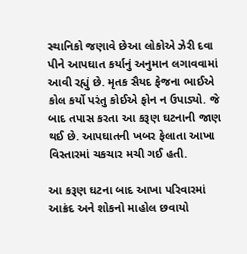સ્થાનિકો જણાવે છેઆ લોકોએ ઝેરી દવા પીને આપઘાત કર્યાનું અનુમાન લગાવવામાં આવી રહ્યું છે. મૃતક સૈયદ ફેજના ભાઈએ કોલ કર્યો પરંતુ કોઈએ ફોન ન ઉપાડ્યો. જે બાદ તપાસ કરતા આ કરૂણ ઘટનાની જાણ થઈ છે. આપઘાતની ખબર ફેલાતા આખા વિસ્તારમાં ચકચાર મચી ગઈ હતી.

આ કરૂણ ઘટના બાદ આખા પરિવારમાં આક્રંદ અને શોકનો માહોલ છવાયો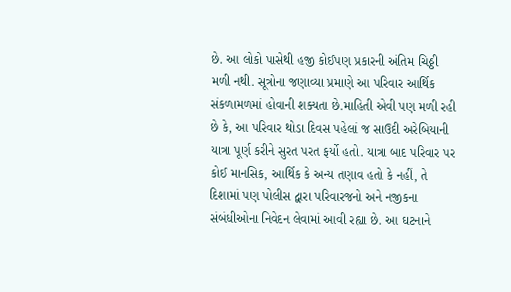છે. આ લોકો પાસેથી હજી કોઈપણ પ્રકારની અંતિમ ચિઠ્ઠી મળી નથી. સૂત્રોના જણાવ્યા પ્રમાણે આ પરિવાર આર્થિક સંકળામળમાં હોવાની શક્યતા છે.માહિતી એવી પણ મળી રહી છે કે, આ પરિવાર થોડા દિવસ પહેલાં જ સાઉદી અરેબિયાની યાત્રા પૂર્ણ કરીને સુરત પરત ફર્યો હતો. યાત્રા બાદ પરિવાર પર કોઈ માનસિક, આર્થિક કે અન્ય તણાવ હતો કે નહીં, તે દિશામાં પણ પોલીસ દ્વારા પરિવારજનો અને નજીકના સંબંધીઓના નિવેદન લેવામાં આવી રહ્યા છે. આ ઘટનાને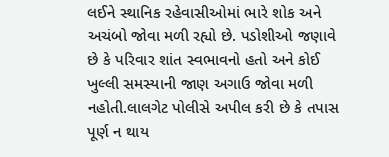લઈને સ્થાનિક રહેવાસીઓમાં ભારે શોક અને અચંબો જોવા મળી રહ્યો છે. પડોશીઓ જણાવે છે કે પરિવાર શાંત સ્વભાવનો હતો અને કોઈ ખુલ્લી સમસ્યાની જાણ અગાઉ જોવા મળી નહોતી.લાલગેટ પોલીસે અપીલ કરી છે કે તપાસ પૂર્ણ ન થાય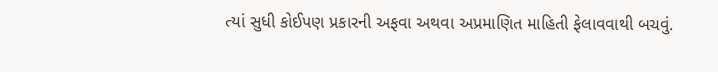ત્યાં સુધી કોઈપણ પ્રકારની અફવા અથવા અપ્રમાણિત માહિતી ફેલાવવાથી બચવું.